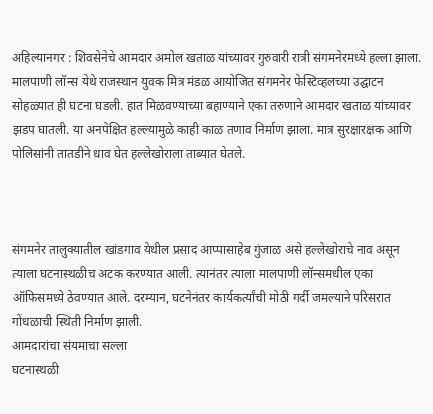अहिल्यानगर : शिवसेनेचे आमदार अमोल खताळ यांच्यावर गुरुवारी रात्री संगमनेरमध्ये हल्ला झाला. मालपाणी लॉन्स येथे राजस्थान युवक मित्र मंडळ आयोजित संगमनेर फेस्टिव्हलच्या उद्घाटन सोहळ्यात ही घटना घडली. हात मिळवण्याच्या बहाण्याने एका तरुणाने आमदार खताळ यांच्यावर झडप घातली. या अनपेक्षित हल्ल्यामुळे काही काळ तणाव निर्माण झाला. मात्र सुरक्षारक्षक आणि पोलिसांनी तातडीने धाव घेत हल्लेखोराला ताब्यात घेतले.



संगमनेर तालुक्यातील खांडगाव येथील प्रसाद आप्पासाहेब गुंजाळ असे हल्लेखोराचे नाव असून त्याला घटनास्थळीच अटक करण्यात आली. त्यानंतर त्याला मालपाणी लॉन्समधील एका ऑफिसमध्ये ठेवण्यात आले. दरम्यान, घटनेनंतर कार्यकर्त्यांची मोठी गर्दी जमल्याने परिसरात गोंधळाची स्थिती निर्माण झाली.
आमदारांचा संयमाचा सल्ला
घटनास्थळी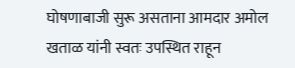घोषणाबाजी सुरू असताना आमदार अमोल खताळ यांनी स्वतः उपस्थित राहून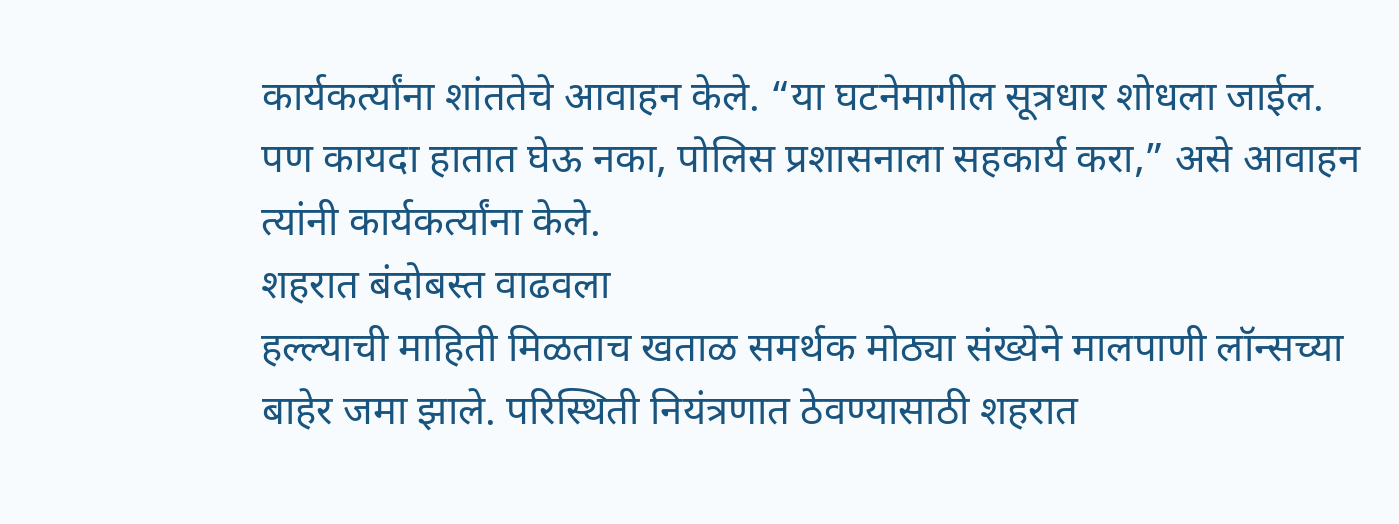कार्यकर्त्यांना शांततेचे आवाहन केले. “या घटनेमागील सूत्रधार शोधला जाईल. पण कायदा हातात घेऊ नका, पोलिस प्रशासनाला सहकार्य करा,” असे आवाहन त्यांनी कार्यकर्त्यांना केले.
शहरात बंदोबस्त वाढवला
हल्ल्याची माहिती मिळताच खताळ समर्थक मोठ्या संख्येने मालपाणी लॉन्सच्या बाहेर जमा झाले. परिस्थिती नियंत्रणात ठेवण्यासाठी शहरात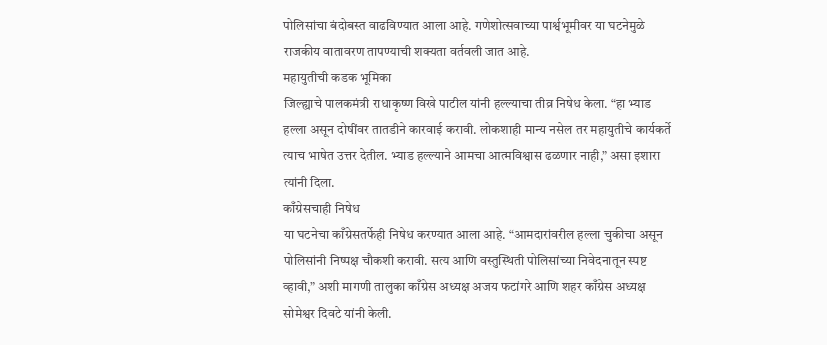पोलिसांचा बंदोबस्त वाढविण्यात आला आहे. गणेशोत्सवाच्या पार्श्वभूमीवर या घटनेमुळे राजकीय वातावरण तापण्याची शक्यता वर्तवली जात आहे.
महायुतीची कडक भूमिका
जिल्ह्याचे पालकमंत्री राधाकृष्ण विखे पाटील यांनी हल्ल्याचा तीव्र निषेध केला. “हा भ्याड हल्ला असून दोषींवर तातडीने कारवाई करावी. लोकशाही मान्य नसेल तर महायुतीचे कार्यकर्ते त्याच भाषेत उत्तर देतील. भ्याड हल्ल्याने आमचा आत्मविश्वास ढळणार नाही,” असा इशारा त्यांनी दिला.
काँग्रेसचाही निषेध
या घटनेचा काँग्रेसतर्फेही निषेध करण्यात आला आहे. “आमदारांवरील हल्ला चुकीचा असून पोलिसांनी निष्पक्ष चौकशी करावी. सत्य आणि वस्तुस्थिती पोलिसांच्या निवेदनातून स्पष्ट व्हावी,” अशी मागणी तालुका काँग्रेस अध्यक्ष अजय फटांगरे आणि शहर काँग्रेस अध्यक्ष सोमेश्वर दिवटे यांनी केली.